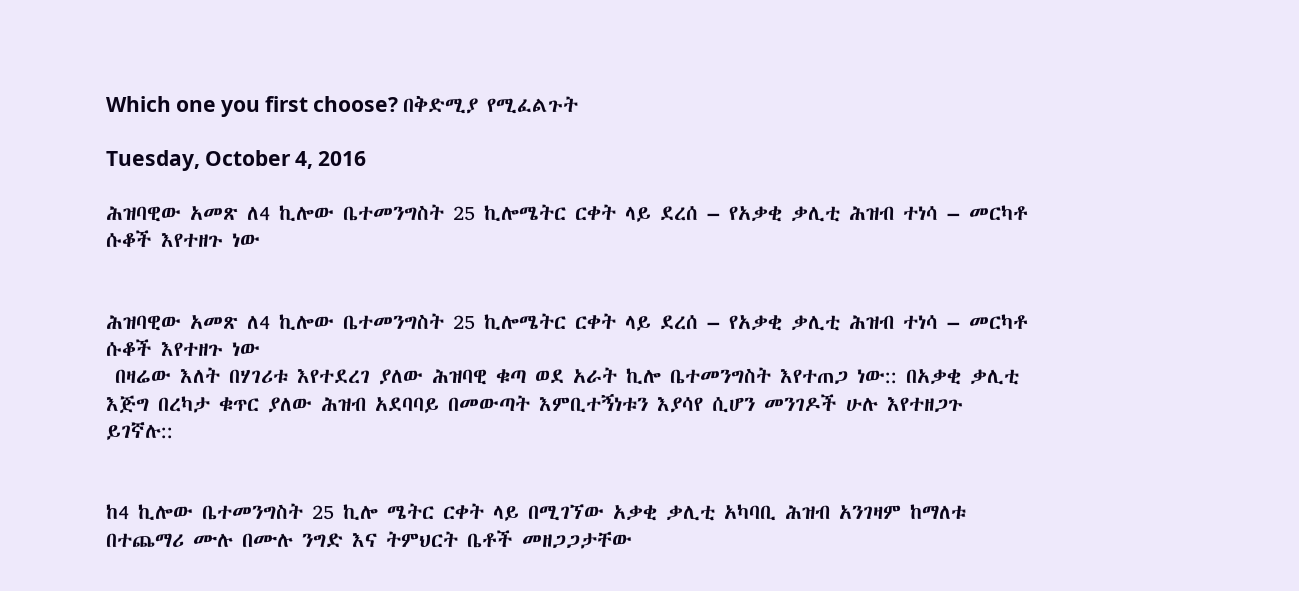Which one you first choose? በቅድሚያ የሚፈልጉት

Tuesday, October 4, 2016

ሕዝባዊው አመጽ ለ4 ኪሎው ቤተመንግስት 25 ኪሎሜትር ርቀት ላይ ደረሰ – የአቃቂ ቃሊቲ ሕዝብ ተነሳ – መርካቶ ሱቆች እየተዘጉ ነው


ሕዝባዊው አመጽ ለ4 ኪሎው ቤተመንግስት 25 ኪሎሜትር ርቀት ላይ ደረሰ – የአቃቂ ቃሊቲ ሕዝብ ተነሳ – መርካቶ ሱቆች እየተዘጉ ነው
 በዛሬው እለት በሃገሪቱ እየተደረገ ያለው ሕዝባዊ ቁጣ ወደ አራት ኪሎ ቤተመንግስት እየተጠጋ ነው:: በአቃቂ ቃሊቲ እጅግ በረካታ ቁጥር ያለው ሕዝብ አደባባይ በመውጣት እምቢተኝነቱን እያሳየ ሲሆን መንገዶች ሁሉ እየተዘጋጉ ይገኛሉ::


ከ4 ኪሎው ቤተመንግስት 25 ኪሎ ሜትር ርቀት ላይ በሚገኘው አቃቂ ቃሊቲ አካባቢ ሕዝብ አንገዛም ከማለቱ በተጨማሪ ሙሉ በሙሉ ንግድ እና ትምህርት ቤቶች መዘጋጋታቸው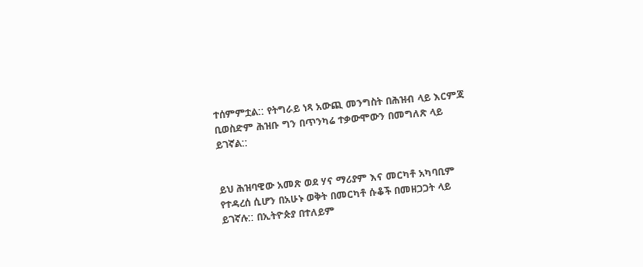ተሰምምቷል:: የትግራይ ነጻ አውጪ መንግስት በሕዝብ ላይ እርምጃ ቢወስድም ሕዝቡ ግን በጥንካሬ ተቃውሞውን በመግለጽ ላይ ይገኛል::


ይህ ሕዝባዊው አመጽ ወደ ሃና ማሪያም እና መርካቶ አካባቢም የተዳረሰ ሲሆን በአሁኑ ወቅት በመርካቶ ሱቆች በመዘጋጋት ላይ ይገኛሉ:: በኢትዮጵያ በተለይም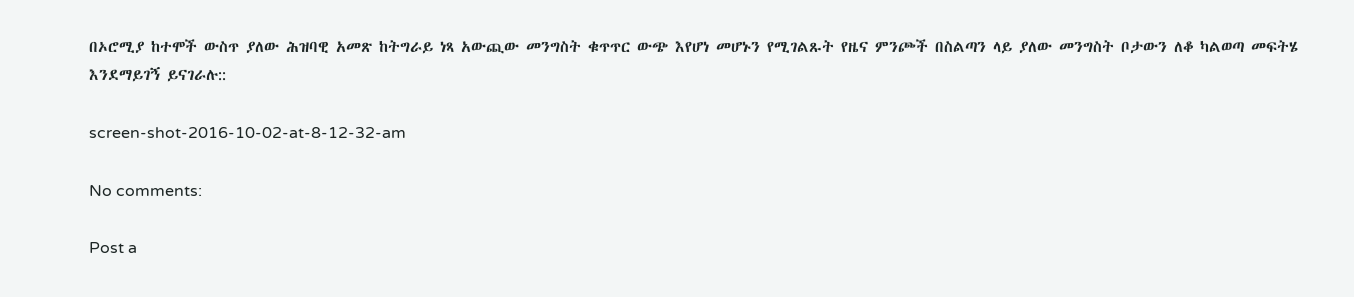በኦሮሚያ ከተሞች ውስጥ ያለው ሕዝባዊ አመጽ ከትግራይ ነጻ አውጪው መንግስት ቁጥጥር ውጭ እየሆነ መሆኑን የሚገልጹት የዜና ምንጮች በስልጣን ላይ ያለው መንግስት ቦታውን ለቆ ካልወጣ መፍትሄ እንደማይገኝ ይናገራሉ::

screen-shot-2016-10-02-at-8-12-32-am

No comments:

Post a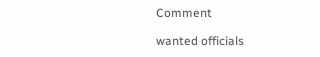Comment

wanted officials